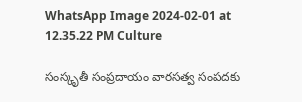WhatsApp Image 2024-02-01 at 12.35.22 PM Culture

సంస్కృతీ సంప్రదాయం వారసత్వ సంపదకు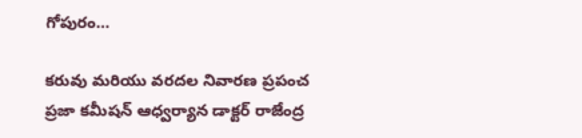గోపురం…

కరువు మరియు వరదల నివారణ ప్రపంచ ప్రజా కమీషన్ ఆధ్వర్యాన డాక్టర్ రాజేంద్ర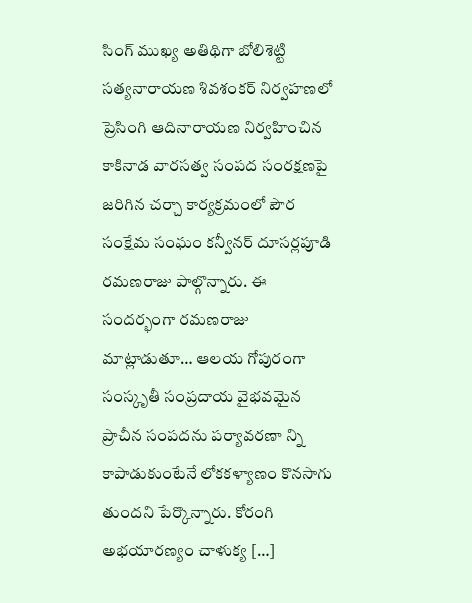సింగ్ ముఖ్య అతిథిగా బోలిశెట్టి సత్యనారాయణ శివశంకర్ నిర్వహణలో ప్రెసింగి ఆదినారాయణ నిర్వహించిన కాకినాడ వారసత్వ సంపద సంరక్షణపై జరిగిన చర్చా కార్యక్రమంలో పౌర సంక్షేమ సంఘం కన్వీనర్ దూసర్లపూడి రమణరాజు పాల్గొన్నారు. ఈ సందర్భంగా రమణరాజు మాట్లాడుతూ… ఆలయ గోపురంగా సంస్కృతీ సంప్రదాయ వైభవమైన ప్రాచీన సంపదను పర్యావరణా న్ని కాపాడుకుంటేనే లోకకళ్యాణం కొనసాగు తుందని పేర్కొన్నారు. కోరంగి అభయారణ్యం చాళుక్య […]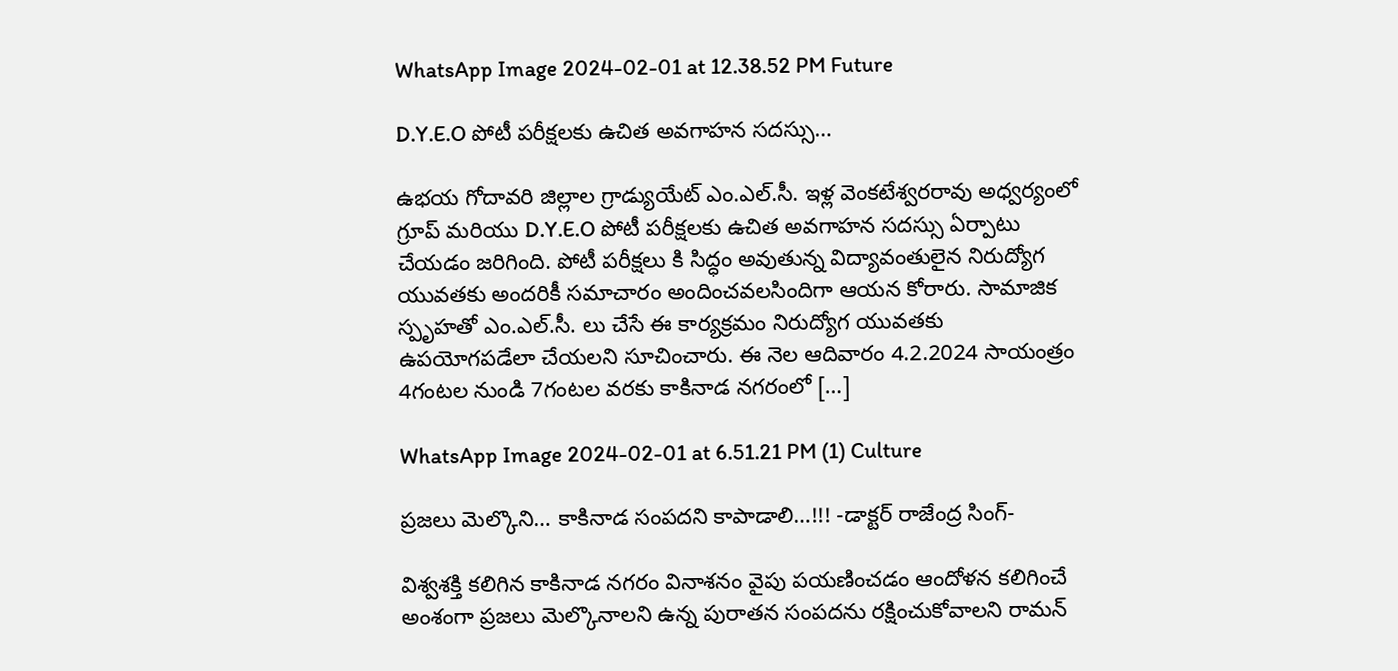WhatsApp Image 2024-02-01 at 12.38.52 PM Future

D.Y.E.O పోటీ పరీక్షలకు ఉచిత అవగాహన సదస్సు…

ఉభయ గోదావరి జిల్లాల గ్రాడ్యుయేట్ ఎం.ఎల్.సీ. ఇళ్ల వెంకటేశ్వరరావు అధ్వర్యంలో గ్రూప్ మరియు D.Y.E.O పోటీ పరీక్షలకు ఉచిత అవగాహన సదస్సు ఏర్పాటు చేయడం జరిగింది. పోటీ పరీక్షలు కి సిద్ధం అవుతున్న విద్యావంతులైన నిరుద్యోగ యువతకు అందరికీ సమాచారం అందించవలసిందిగా ఆయన కోరారు. సామాజిక స్పృహతో ఎం.ఎల్.సీ. లు చేసే ఈ కార్యక్రమం నిరుద్యోగ యువతకు ఉపయోగపడేలా చేయలని సూచించారు. ఈ నెల ఆదివారం 4.2.2024 సాయంత్రం 4గంటల నుండి 7గంటల వరకు కాకినాడ నగరంలో […]

WhatsApp Image 2024-02-01 at 6.51.21 PM (1) Culture

ప్రజలు మెల్కొని… కాకినాడ సంపదని కాపాడాలి…!!! -డాక్టర్ రాజేంద్ర సింగ్-

విశ్వశక్తి కలిగిన కాకినాడ నగరం వినాశనం వైపు పయణించడం ఆందోళన కలిగించే అంశంగా ప్రజలు మెల్కొనాలని ఉన్న పురాతన సంపదను రక్షించుకోవాలని రామన్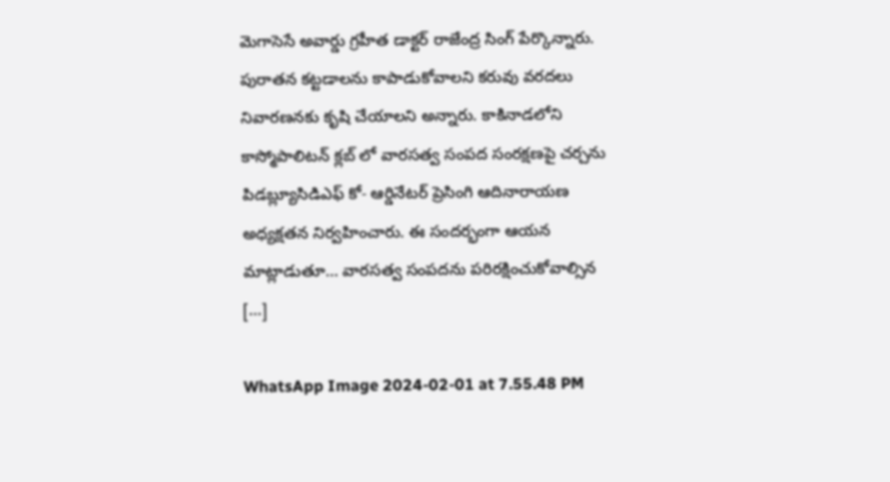మెగాసెసే అవార్డు గ్రహీత డాక్టర్ రాజేంద్ర సింగ్ పేర్కొన్నారు. పురాతన కట్టడాలను కాపాడుకోవాలని కరువు వరదలు నివారణనకు కృషి చేయాలని అన్నారు. కాకినాడలోని కాస్మోపాలిటన్ క్లబ్ లో వారసత్వ సంపద సంరక్షణపై చర్చను పిడబ్ల్యూసిడిఎఫ్ కో- ఆర్డినేటర్ ప్రెసింగి ఆదినారాయణ అధ్యక్షతన నిర్వహించారు. ఈ సందర్భంగా ఆయన మాట్లాడుతూ… వారసత్వ సంపదను పరిరక్షించుకోవాల్సిన […]

WhatsApp Image 2024-02-01 at 7.55.48 PM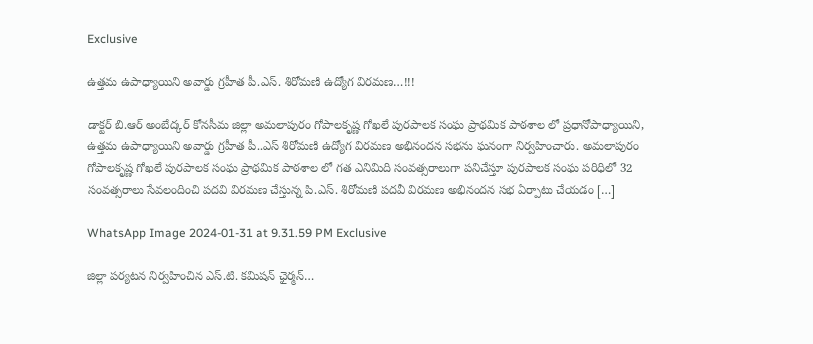Exclusive

ఉత్తమ ఉపాధ్యాయిని అవార్డు గ్రహీత పీ.ఎస్. శిరోమణి ఉద్యోగ విరమణ…!!!

డాక్టర్ బి.ఆర్ అంబేద్కర్ కోనసీమ జిల్లా అమలాపురం గోపాలకృష్ణ గోఖలే పురపాలక సంఘ ప్రాథమిక పాఠశాల లో ప్రధానోపాధ్యాయిని, ఉత్తమ ఉపాధ్యాయిని అవార్డు గ్రహీత పీ..ఎస్ శిరోమణి ఉద్యోగ విరమణ అభినందన సభను ఘనంగా నిర్వహించారు. అమలాపురం గోపాలకృష్ణ గోఖలే పురపాలక సంఘ ప్రాథమిక పాఠశాల లో గత ఎనిమిది సంవత్సరాలుగా పనిచేస్తూ పురపాలక సంఘ పరిధిలో 32 సంవత్సరాలు సేవలందించి పదవి విరమణ చేస్తున్న పి.ఎస్. శిరోమణి పదవీ విరమణ అభినందన సభ ఏర్పాటు చేయడం […]

WhatsApp Image 2024-01-31 at 9.31.59 PM Exclusive

జిల్లా పర్యటన నిర్వహించిన ఎస్.టి. కమిషన్ ఛైర్మన్…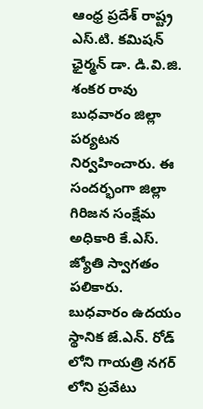ఆంధ్ర ప్రదేశ్ రాష్ట్ర ఎస్.టి. కమిషన్ ఛైర్మన్ డా. డి.వి.జి. శంకర రావు బుధవారం జిల్లా పర్యటన నిర్వహించారు. ఈ సందర్భంగా జిల్లా గిరిజన సంక్షేమ అధికారి కే.ఎస్. జ్యోతి స్వాగతం పలికారు. బుధవారం ఉదయం స్థానిక జే.ఎన్. రోడ్ లోని గాయత్రి నగర్ లోని ప్రవేటు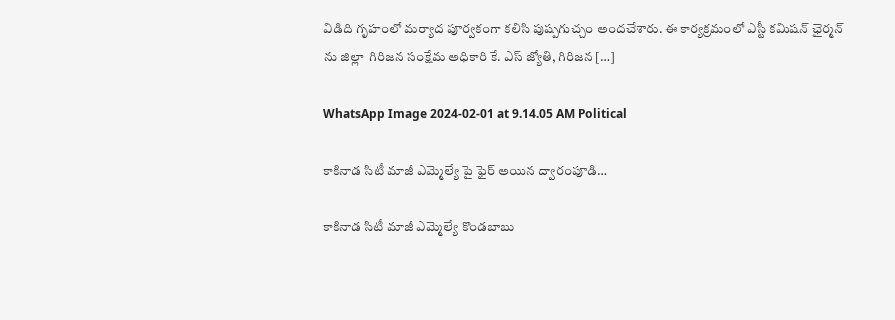విడిది గృహంలో మర్యాద పూర్వకంగా కలిసి పుష్పగుచ్చం అందచేశారు. ఈ కార్యక్రమంలో ఎస్టీ కమిషన్ ఛైర్మన్ ను జిల్లా  గిరిజన సంక్షేమ అధికారి కే. ఎస్ జ్యోతి, గిరిజన […]

WhatsApp Image 2024-02-01 at 9.14.05 AM Political

కాకినాడ సిటీ మాజీ ఎమ్మెల్యే పై ఫైర్ అయిన ద్వారంపూడి…

కాకినాడ సిటీ మాజీ ఎమ్మెల్యే కొండబాబు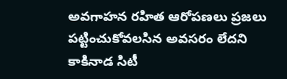అవగాహన రహిత ఆరోపణలు ప్రజలు పట్టించుకోవలసిన అవసరం లేదని కాకినాడ సిటీ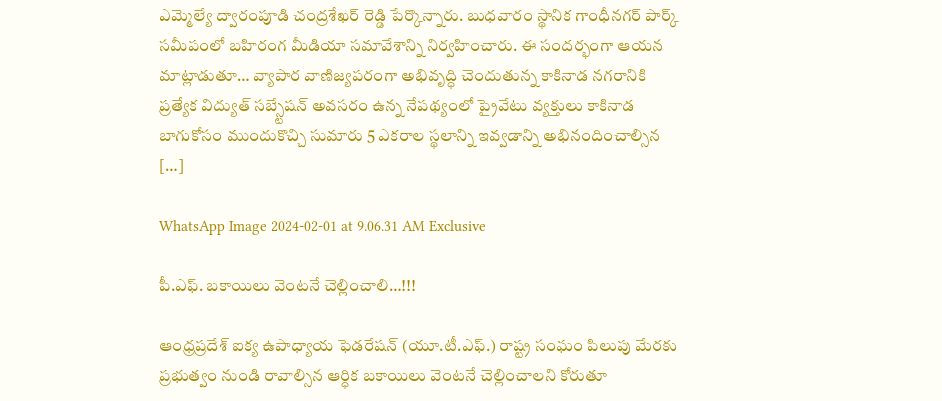ఎమ్మెల్యే ద్వారంపూడి చంద్రశేఖర్ రెడ్డి పేర్కొన్నారు. బుధవారం స్థానిక గాంధీనగర్ పార్క్ సమీపంలో బహిరంగ మీడియా సమావేశాన్ని నిర్వహించారు. ఈ సందర్భంగా ఆయన మాట్లాడుతూ… వ్యాపార వాణిజ్యపరంగా అభివృద్ధి చెందుతున్న కాకినాడ నగరానికి ప్రత్యేక విద్యుత్ సబ్స్టేషన్ అవసరం ఉన్న నేపథ్యంలో ప్రైవేటు వ్యక్తులు కాకినాడ బాగుకోసం ముందుకొచ్చి సుమారు 5 ఎకరాల స్థలాన్ని ఇవ్వడాన్ని అభినందించాల్సిన […]

WhatsApp Image 2024-02-01 at 9.06.31 AM Exclusive

పీ.ఎఫ్. బకాయిలు వెంటనే చెల్లించాలి…!!!

ఆంధ్రప్రదేశ్ ఐక్య ఉపాధ్యాయ ఫెడరేషన్ (యూ.టీ.ఎఫ్.) రాష్ట్ర సంఘం పిలుపు మేరకు ప్రభుత్వం నుండి రావాల్సిన ఆర్ధిక బకాయిలు వెంటనే చెల్లించాలని కోరుతూ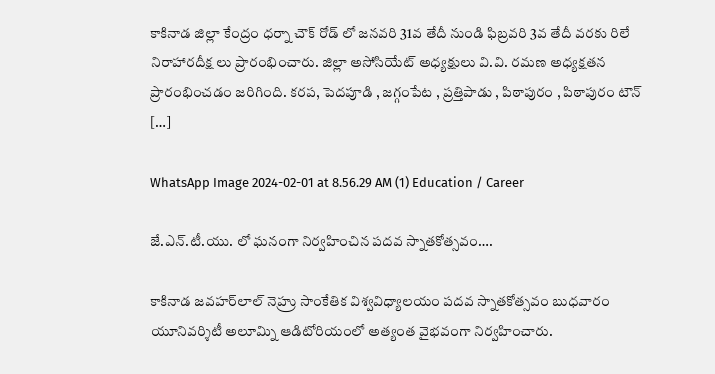కాకినాడ జిల్లా కేంద్రం ధర్నా చౌక్ రోడ్ లో జనవరి 31వ తేదీ నుండి ఫిబ్రవరి 3వ తేదీ వరకు రిలే నిరాహారదీక్ష లు ప్రారంభించారు. జిల్లా అసోసియేట్ అధ్యక్షులు వి.వి. రమణ అధ్యక్షతన ప్రారంభించడం జరిగింది. కరప, పెదపూడి , జగ్గంపేట , ప్రత్తిపాడు , పిఠాపురం , పిఠాపురం టౌన్ […]

WhatsApp Image 2024-02-01 at 8.56.29 AM (1) Education / Career

జే.ఎన్.టీ.యు. లో ఘనంగా నిర్వహించిన పదవ స్నాతకోత్సవం….

కాకినాడ జవహర్‌లాల్‌ నెహ్రు సాంకేతిక విశ్వవిధ్యాలయం పదవ స్నాతకోత్సవం బుధవారం యూనివర్శిటీ అలూమ్ని ఆడిటోరియంలో అత్యంత వైభవంగా నిర్వహించారు.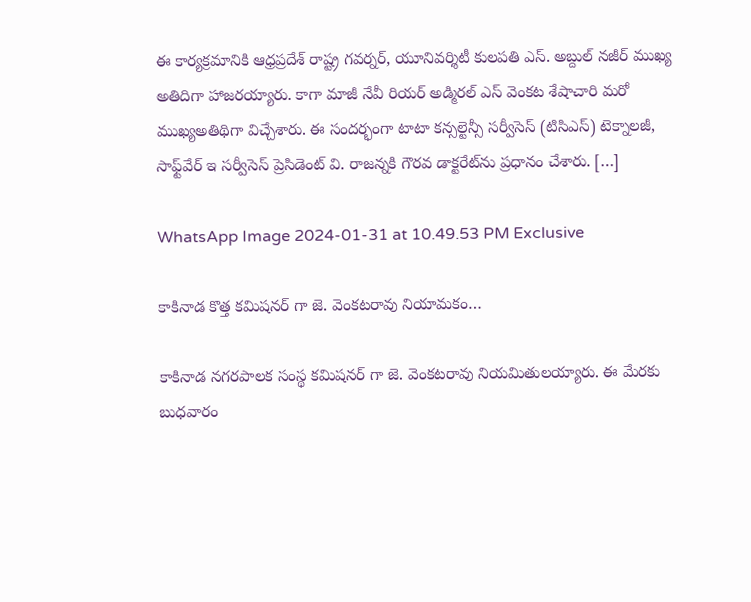ఈ కార్యక్రమానికి ఆధ్రప్రదేశ్‌ రాష్ట్ర గవర్నర్‌, యూనివర్శిటీ కులపతి ఎస్‌. అబ్దుల్‌ నజీర్‌ ముఖ్య అతిదిగా హాజరయ్యారు. కాగా మాజీ నేవీ రియర్‌ అడ్మిరల్‌ ఎస్‌ వెంకట శేషాచారి మరో ముఖ్యఅతిథిగా విచ్చేశారు. ఈ సందర్భంగా టాటా కన్సల్టెన్సీ సర్వీసెస్‌ (టిసిఎస్‌) టెక్నాలజీ, సాఫ్ట్‌వేర్‌ ఇ సర్వీసెస్‌ ప్రెసిడెంట్‌ వి. రాజన్నకి గౌరవ డాక్టరేట్‌ను ప్రధానం చేశారు. […]

WhatsApp Image 2024-01-31 at 10.49.53 PM Exclusive

కాకినాడ కొత్త కమిషనర్‌ గా జె. వెంకటరావు నియామకం…

కాకినాడ నగరపాలక సంస్థ కమిషనర్‌ గా జె. వెంకటరావు నియమితులయ్యారు. ఈ మేరకు బుధవారం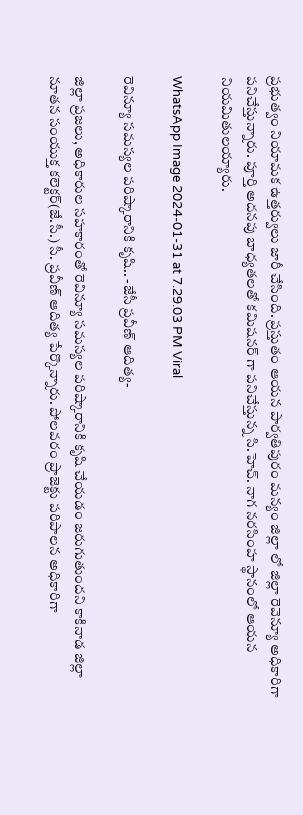ప్రభుత్వం నియామక ఉత్తర్వులు జారీ చేసింది. ప్రస్తుతం ఆయన పార్వతిపురం మన్యం జిల్లా లో జిల్లా రెవెన్యూ అధికారిగా పనిచేస్తున్నారు. పూర్తి అదనపు బాధ్యతలతో కమిషనర్ గా పనిచేస్తున్న సి.హెచ్. నాగ నరసింహ స్థానంలో ఆయన నియమితులయ్యారు.

WhatsApp Image 2024-01-31 at 7.29.03 PM Viral

రెవిన్యూ సమస్యల పరిష్కారానికి కృషి.. -జేసీ ప్రవీణ్ ఆదిత్య-

జిల్లా ప్రజలు, అధికారుల సహకారంతో రెవిన్యూ సమస్యల పరిష్కారానికి కృషి చేయడం జరుగుతుందని కాకినాడ జిల్లా నూతన సంయుక్త కలెక్టర్(జే.సీ.) సీ. ప్రవీణ్ ఆదిత్య పేర్కొన్నారు. పోలవరం ప్రాజెక్టు పరిపాలన అధికారిగా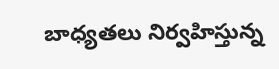బాధ్యతలు నిర్వహిస్తున్న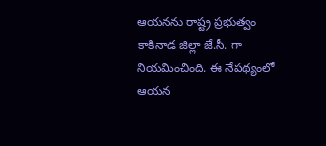ఆయనను రాష్ట్ర ప్రభుత్వం కాకినాడ జిల్లా జే.సీ. గా నియమించింది. ఈ నేపథ్యంలో ఆయన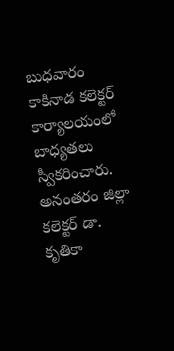బుధవారం కాకినాడ కలెక్టర్ కార్యాలయంలో బాధ్యతలు స్వీకరించారు. అనంతరం జిల్లా కలెక్టర్ డా. కృతికా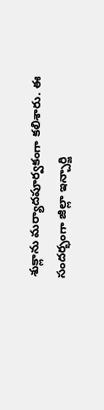శుక్లాను మర్యాదపూర్వకంగా కలిశారు. ఈ సందర్భంగా జిల్లా ఇన్చార్జి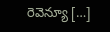రెవెన్యూ […]